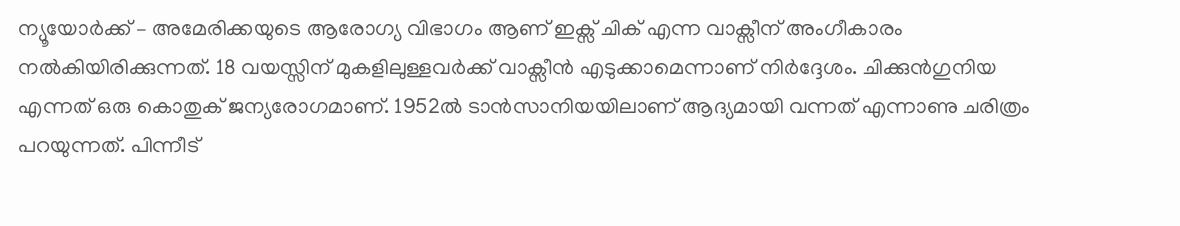ന്യൂയോർക്ക് – അമേരിക്കയുടെ ആരോഗ്യ വിഭാഗം ആണ് ഇക്സ് ചിക് എന്ന വാക്സീന് അംഗീകാരം നൽകിയിരിക്കുന്നത്. 18 വയസ്സിന് മുകളിലുള്ളവർക്ക് വാക്സീൻ എടുക്കാമെന്നാണ് നിർദ്ദേശം. ചിക്കുൻഗുനിയ എന്നത് ഒരു കൊതുക് ജന്യരോഗമാണ്. 1952ൽ ടാൻസാനിയയിലാണ് ആദ്യമായി വന്നത് എന്നാണു ചരിത്രം പറയുന്നത്. പിന്നീട്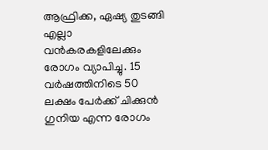ആഫ്രിക്ക, ഏഷ്യ തുടങ്ങി എല്ലാ വൻകരകളിലേക്കും രോഗം വ്യാപിച്ചു. 15 വർഷത്തിനിടെ 50 ലക്ഷം പേർക്ക് ചിക്കുൻ ഗുനിയ എന്ന രോഗം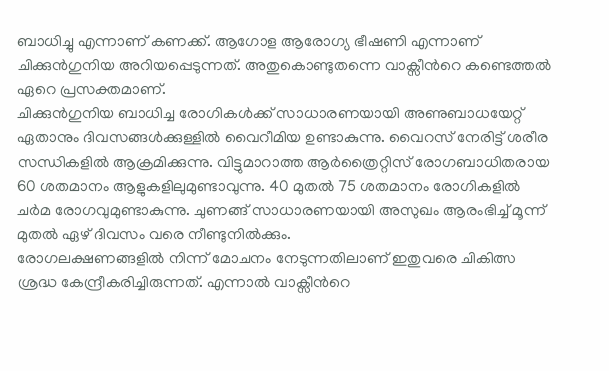ബാധിച്ചു എന്നാണ് കണക്ക്. ആഗോള ആരോഗ്യ ഭീഷണി എന്നാണ് ചിക്കുൻഗുനിയ അറിയപ്പെടുന്നത്. അതുകൊണ്ടുതന്നെ വാക്സീൻറെ കണ്ടെത്തൽ ഏറെ പ്രസക്തമാണ്.
ചിക്കുൻഗുനിയ ബാധിച്ച രോഗികൾക്ക് സാധാരണയായി അണുബാധയേറ്റ് ഏതാനും ദിവസങ്ങൾക്കുള്ളിൽ വൈറീമിയ ഉണ്ടാകുന്നു. വൈറസ് നേരിട്ട് ശരീര സന്ധികളിൽ ആക്രമിക്കുന്നു. വിട്ടുമാറാത്ത ആർത്രൈറ്റിസ് രോഗബാധിതരായ 60 ശതമാനം ആളുകളിലുമുണ്ടാവുന്നു. 40 മുതൽ 75 ശതമാനം രോഗികളിൽ ചർമ രോഗവുമുണ്ടാകുന്നു. ചുണങ്ങ് സാധാരണയായി അസുഖം ആരംഭിച്ച് മൂന്ന് മുതൽ ഏഴ് ദിവസം വരെ നീണ്ടുനിൽക്കും.
രോഗലക്ഷണങ്ങളിൽ നിന്ന് മോചനം നേടുന്നതിലാണ് ഇതുവരെ ചികിത്സ ശ്രദ്ധ കേന്ദ്രീകരിച്ചിരുന്നത്. എന്നാൽ വാക്സീൻറെ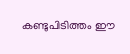കണ്ടുപിടിത്തം ഈ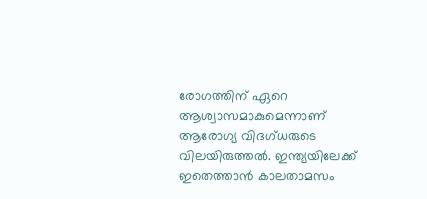രോഗത്തിന് ഏറെ ആശ്വാസമാകുമെന്നാണ് ആരോഗ്യ വിദഗ്ധരുടെ വിലയിരുത്തൽ. ഇന്ത്യയിലേക്ക് ഇതെത്താൻ കാലതാമസം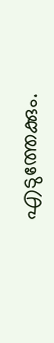എടുത്തേക്കും.